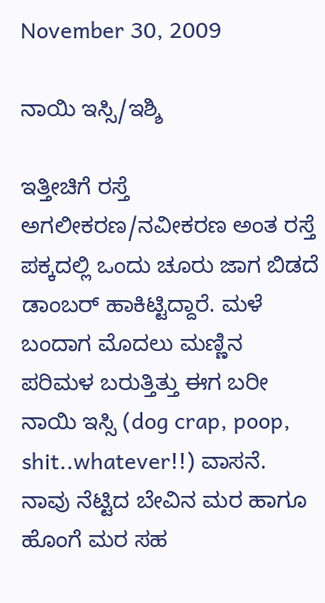November 30, 2009

ನಾಯಿ ಇಸ್ಸಿ/ಇಶ್ಶಿ

ಇತ್ತೀಚಿಗೆ ರಸ್ತೆ ಅಗಲೀಕರಣ/ನವೀಕರಣ ಅಂತ ರಸ್ತೆ ಪಕ್ಕದಲ್ಲಿ ಒಂದು ಚೂರು ಜಾಗ ಬಿಡದೆ ಡಾಂಬರ್ ಹಾಕಿಟ್ಟಿದ್ದಾರೆ. ಮಳೆ ಬಂದಾಗ ಮೊದಲು ಮಣ್ಣಿನ ಪರಿಮಳ ಬರುತ್ತಿತ್ತು ಈಗ ಬರೀ ನಾಯಿ ಇಸ್ಸಿ (dog crap, poop, shit..whatever!!) ವಾಸನೆ. ನಾವು ನೆಟ್ಟಿದ ಬೇವಿನ ಮರ ಹಾಗೂ ಹೊಂಗೆ ಮರ ಸಹ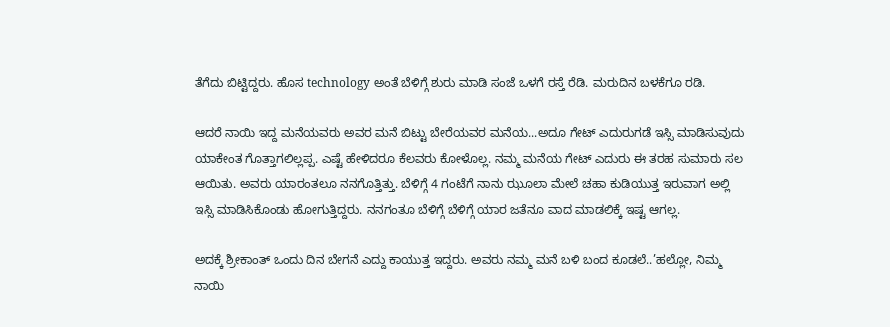ತೆಗೆದು ಬಿಟ್ಟಿದ್ದರು. ಹೊಸ technology ಅಂತೆ ಬೆಳಿಗ್ಗೆ ಶುರು ಮಾಡಿ ಸಂಜೆ ಒಳಗೆ ರಸ್ತೆ ರೆಡಿ. ಮರುದಿನ ಬಳಕೆಗೂ ರಡಿ.

ಆದರೆ ನಾಯಿ ಇದ್ದ ಮನೆಯವರು ಅವರ ಮನೆ ಬಿಟ್ಟು ಬೇರೆಯವರ ಮನೆಯ...ಅದೂ ಗೇಟ್ ಎದುರುಗಡೆ ಇಸ್ಸಿ ಮಾಡಿಸುವುದು ಯಾಕೇಂತ ಗೊತ್ತಾಗಲಿಲ್ಲಪ್ಪ. ಎಷ್ಟೆ ಹೇಳಿದರೂ ಕೆಲವರು ಕೋಳೊಲ್ಲ. ನಮ್ಮ ಮನೆಯ ಗೇಟ್ ಎದುರು ಈ ತರಹ ಸುಮಾರು ಸಲ ಆಯಿತು. ಅವರು ಯಾರಂತಲೂ ನನಗೊತ್ತಿತ್ತು. ಬೆಳಿಗ್ಗೆ 4 ಗಂಟೆಗೆ ನಾನು ಝೂಲಾ ಮೇಲೆ ಚಹಾ ಕುಡಿಯುತ್ತ ಇರುವಾಗ ಅಲ್ಲಿ ಇಸ್ಸಿ ಮಾಡಿಸಿಕೊಂಡು ಹೋಗುತ್ತಿದ್ದರು. ನನಗಂತೂ ಬೆಳಿಗ್ಗೆ ಬೆಳಿಗ್ಗೆ ಯಾರ ಜತೆನೂ ವಾದ ಮಾಡಲಿಕ್ಕೆ ಇಷ್ಟ ಆಗಲ್ಲ.

ಅದಕ್ಕೆ ಶ್ರೀಕಾಂತ್ ಒಂದು ದಿನ ಬೇಗನೆ ಎದ್ದು ಕಾಯುತ್ತ ಇದ್ದರು. ಅವರು ನಮ್ಮ ಮನೆ ಬಳಿ ಬಂದ ಕೂಡಲೆ..’ಹಲ್ಲೋ, ನಿಮ್ಮ ನಾಯಿ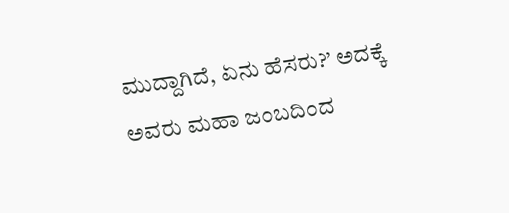ಮುದ್ದಾಗಿದೆ, ಏನು ಹೆಸರು?’ ಅದಕ್ಕೆ ಅವರು ಮಹಾ ಜಂಬದಿಂದ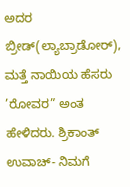ಅದರ ಬ್ರೀಡ್(ಲ್ಯಾಬ್ರಾಡೋರ್), ಮತ್ತೆ ನಾಯಿಯ ಹೆಸರು ’ರೋವರ” ಅಂತ ಹೇಳಿದರು. ಶ್ರಿಕಾಂತ್ ಉವಾಚ್- ನಿಮಗೆ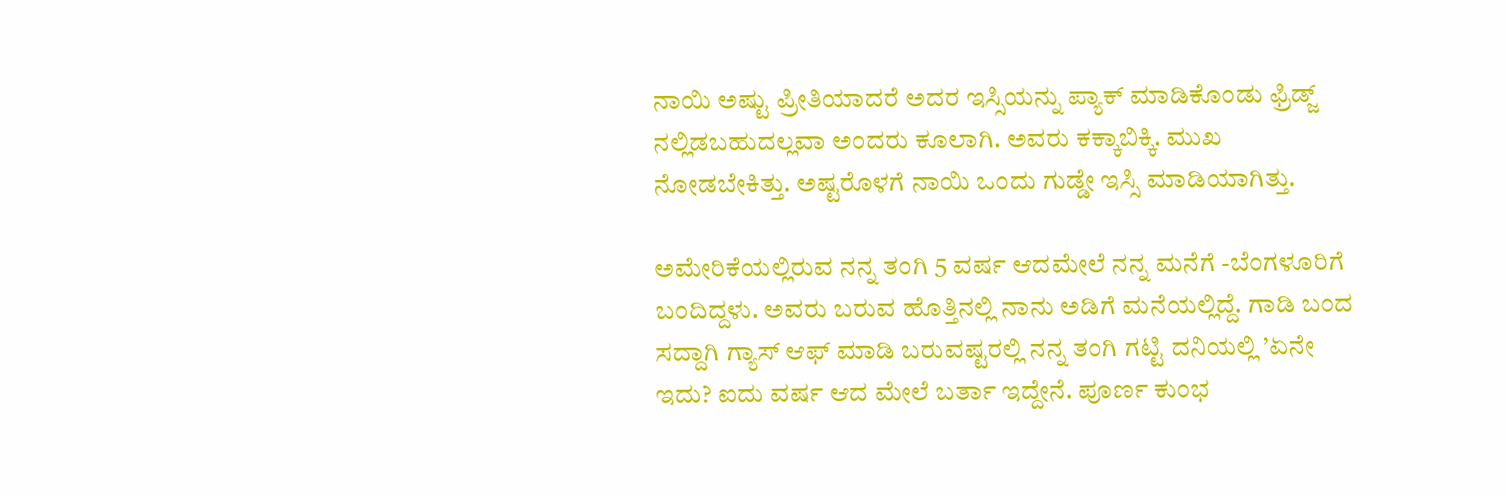ನಾಯಿ ಅಷ್ಟು ಪ್ರೀತಿಯಾದರೆ ಅದರ ಇಸ್ಸಿಯನ್ನು ಪ್ಯಾಕ್ ಮಾಡಿಕೊಂಡು ಫ್ರಿಡ್ಜ್ ನಲ್ಲಿಡಬಹುದಲ್ಲವಾ ಅಂದರು ಕೂಲಾಗಿ. ಅವರು ಕಕ್ಕಾಬಿಕ್ಕಿ. ಮುಖ ನೋಡಬೇಕಿತ್ತು. ಅಷ್ಟರೊಳಗೆ ನಾಯಿ ಒಂದು ಗುಡ್ಡೇ ಇಸ್ಸಿ ಮಾಡಿಯಾಗಿತ್ತು.

ಅಮೇರಿಕೆಯಲ್ಲಿರುವ ನನ್ನ ತಂಗಿ 5 ವರ್ಷ ಆದಮೇಲೆ ನನ್ನ ಮನೆಗೆ -ಬೆಂಗಳೂರಿಗೆ ಬಂದಿದ್ದಳು. ಅವರು ಬರುವ ಹೊತ್ತಿನಲ್ಲಿ ನಾನು ಅಡಿಗೆ ಮನೆಯಲ್ಲಿದ್ದೆ. ಗಾಡಿ ಬಂದ ಸದ್ದಾಗಿ ಗ್ಯಾಸ್ ಆಫ್ ಮಾಡಿ ಬರುವಷ್ಟರಲ್ಲಿ ನನ್ನ ತಂಗಿ ಗಟ್ಟಿ ದನಿಯಲ್ಲಿ ’ಏನೇ ಇದು? ಐದು ವರ್ಷ ಆದ ಮೇಲೆ ಬರ್ತಾ ಇದ್ದೇನೆ. ಪೂರ್ಣ ಕುಂಭ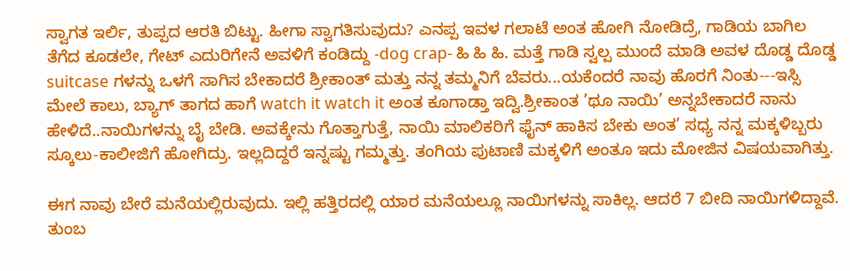ಸ್ವಾಗತ ಇರ್ಲಿ, ತುಪ್ಪದ ಆರತಿ ಬಿಟ್ಟು. ಹೀಗಾ ಸ್ವಾಗತಿಸುವುದು? ಎನಪ್ಪ ಇವಳ ಗಲಾಟೆ ಅಂತ ಹೋಗಿ ನೋಡಿದ್ರೆ, ಗಾಡಿಯ ಬಾಗಿಲ ತೆಗೆದ ಕೂಡಲೇ, ಗೇಟ್ ಎದುರಿಗೇನೆ ಅವಳಿಗೆ ಕಂಡಿದ್ದು -dog crap- ಹಿ ಹಿ ಹಿ. ಮತ್ತೆ ಗಾಡಿ ಸ್ವಲ್ಪ ಮುಂದೆ ಮಾಡಿ ಅವಳ ದೊಡ್ಡ ದೊಡ್ಡ suitcase ಗಳನ್ನು ಒಳಗೆ ಸಾಗಿಸ ಬೇಕಾದರೆ ಶ್ರೀಕಾಂತ್ ಮತ್ತು ನನ್ನ ತಮ್ಮನಿಗೆ ಬೆವರು...ಯಕೆಂದರೆ ನಾವು ಹೊರಗೆ ನಿಂತು---ಇಸ್ಸಿ ಮೇಲೆ ಕಾಲು, ಬ್ಯಾಗ್ ತಾಗದ ಹಾಗೆ watch it watch it ಅಂತ ಕೂಗಾಡ್ತಾ ಇದ್ವಿ.ಶ್ರೀಕಾಂತ ’ಥೂ ನಾಯಿ’ ಅನ್ನಬೇಕಾದರೆ ನಾನು ಹೇಳಿದೆ..ನಾಯಿಗಳನ್ನು ಬೈ ಬೇಡಿ. ಅವಕ್ಕೇನು ಗೊತ್ತಾಗುತ್ತೆ, ನಾಯಿ ಮಾಲಿಕರಿಗೆ ಫೈನ್ ಹಾಕಿಸ ಬೇಕು ಅಂತ’ ಸಧ್ಯ ನನ್ನ ಮಕ್ಕಳಿಬ್ಬರು ಸ್ಕೂಲು-ಕಾಲೀಜಿಗೆ ಹೋಗಿದ್ರು. ಇಲ್ಲದಿದ್ದರೆ ಇನ್ನಷ್ಟು ಗಮ್ಮತ್ತು. ತಂಗಿಯ ಪುಟಾಣಿ ಮಕ್ಕಳಿಗೆ ಅಂತೂ ಇದು ಮೋಜಿನ ವಿಷಯವಾಗಿತ್ತು.

ಈಗ ನಾವು ಬೇರೆ ಮನೆಯಲ್ಲಿರುವುದು. ಇಲ್ಲಿ ಹತ್ತಿರದಲ್ಲಿ ಯಾರ ಮನೆಯಲ್ಲೂ ನಾಯಿಗಳನ್ನು ಸಾಕಿಲ್ಲ. ಆದರೆ 7 ಬೀದಿ ನಾಯಿಗಳಿದ್ದಾವೆ. ತುಂಬ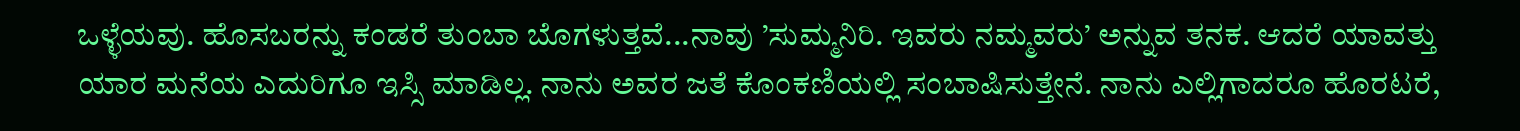ಒಳ್ಳೆಯವು. ಹೊಸಬರನ್ನು ಕಂಡರೆ ತುಂಬಾ ಬೊಗಳುತ್ತವೆ...ನಾವು ’ಸುಮ್ಮನಿರಿ. ಇವರು ನಮ್ಮವರು’ ಅನ್ನುವ ತನಕ. ಆದರೆ ಯಾವತ್ತು ಯಾರ ಮನೆಯ ಎದುರಿಗೂ ಇಸ್ಸಿ ಮಾಡಿಲ್ಲ. ನಾನು ಅವರ ಜತೆ ಕೊಂಕಣಿಯಲ್ಲಿ ಸಂಬಾಷಿಸುತ್ತೇನೆ. ನಾನು ಎಲ್ಲಿಗಾದರೂ ಹೊರಟರೆ,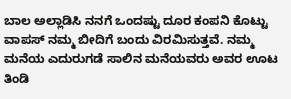ಬಾಲ ಅಲ್ಲಾಡಿಸಿ ನನಗೆ ಒಂದಷ್ಟು ದೂರ ಕಂಪನಿ ಕೊಟ್ಟು ವಾಪಸ್ ನಮ್ಮ ಬೀದಿಗೆ ಬಂದು ವಿರಮಿಸುತ್ತವೆ. ನಮ್ಮ ಮನೆಯ ಎದುರುಗಡೆ ಸಾಲಿನ ಮನೆಯವರು ಅವರ ಊಟ ತಿಂಡಿ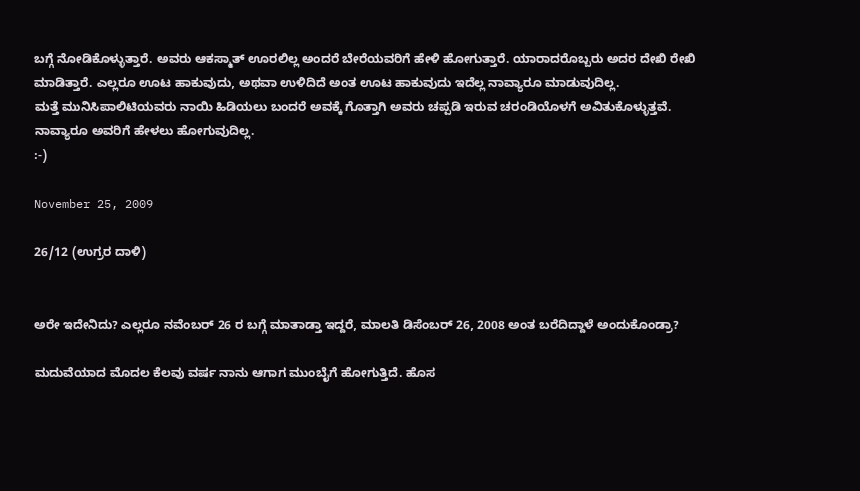ಬಗ್ಗೆ ನೋಡಿಕೊಳ್ಳುತ್ತಾರೆ. ಅವರು ಆಕಸ್ಮಾತ್ ಊರಲಿಲ್ಲ ಅಂದರೆ ಬೇರೆಯವರಿಗೆ ಹೇಳಿ ಹೋಗುತ್ತಾರೆ. ಯಾರಾದರೊಬ್ಬರು ಅದರ ದೇಖಿ ರೇಖಿ ಮಾಡಿತ್ತಾರೆ. ಎಲ್ಲರೂ ಊಟ ಹಾಕುವುದು, ಅಥವಾ ಉಳಿದಿದೆ ಅಂತ ಊಟ ಹಾಕುವುದು ಇದೆಲ್ಲ ನಾವ್ಯಾರೂ ಮಾಡುವುದಿಲ್ಲ.
ಮತ್ತೆ ಮುನಿಸಿಪಾಲಿಟಿಯವರು ನಾಯಿ ಹಿಡಿಯಲು ಬಂದರೆ ಅವಕ್ಕೆ ಗೊತ್ತಾಗಿ ಅವರು ಚಪ್ಪಡಿ ಇರುವ ಚರಂಡಿಯೊಳಗೆ ಅವಿತುಕೊಳ್ಳುತ್ತವೆ. ನಾವ್ಯಾರೂ ಅವರಿಗೆ ಹೇಳಲು ಹೋಗುವುದಿಲ್ಲ.
:-)

November 25, 2009

26/12 (ಉಗ್ರರ ದಾಳಿ)


ಅರೇ ಇದೇನಿದು? ಎಲ್ಲರೂ ನವೆಂಬರ್ 26 ರ ಬಗ್ಗೆ ಮಾತಾಡ್ತಾ ಇದ್ದರೆ, ಮಾಲತಿ ಡಿಸೆಂಬರ್ 26, 2008 ಅಂತ ಬರೆದಿದ್ದಾಳೆ ಅಂದುಕೊಂಡ್ರಾ?

ಮದುವೆಯಾದ ಮೊದಲ ಕೆಲವು ವರ್ಷ ನಾನು ಆಗಾಗ ಮುಂಬೈಗೆ ಹೋಗುತ್ತಿದೆ. ಹೊಸ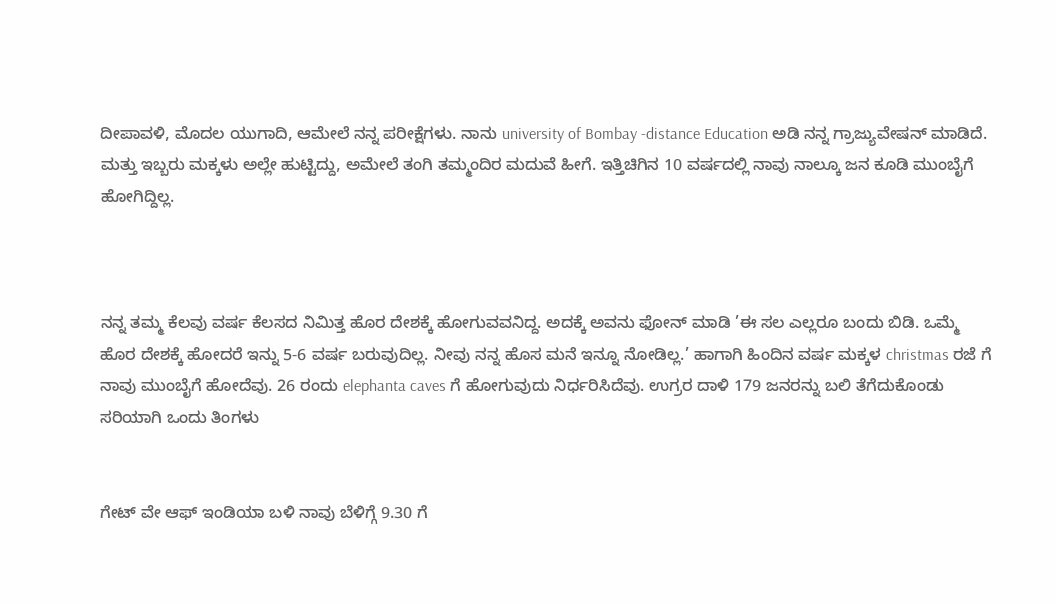ದೀಪಾವಳಿ, ಮೊದಲ ಯುಗಾದಿ, ಆಮೇಲೆ ನನ್ನ ಪರೀಕ್ಷೆಗಳು. ನಾನು university of Bombay -distance Education ಅಡಿ ನನ್ನ ಗ್ರಾಜ್ಯುವೇಷನ್ ಮಾಡಿದೆ. ಮತ್ತು ಇಬ್ಬರು ಮಕ್ಕಳು ಅಲ್ಲೇ ಹುಟ್ಟಿದ್ದು, ಅಮೇಲೆ ತಂಗಿ ತಮ್ಮಂದಿರ ಮದುವೆ ಹೀಗೆ. ಇತ್ತಿಚಿಗಿನ 10 ವರ್ಷದಲ್ಲಿ ನಾವು ನಾಲ್ಕೂ ಜನ ಕೂಡಿ ಮುಂಬೈಗೆ ಹೋಗಿದ್ದಿಲ್ಲ.



ನನ್ನ ತಮ್ಮ ಕೆಲವು ವರ್ಷ ಕೆಲಸದ ನಿಮಿತ್ತ ಹೊರ ದೇಶಕ್ಕೆ ಹೋಗುವವನಿದ್ದ. ಅದಕ್ಕೆ ಅವನು ಫೋನ್ ಮಾಡಿ ’ಈ ಸಲ ಎಲ್ಲರೂ ಬಂದು ಬಿಡಿ. ಒಮ್ಮೆ ಹೊರ ದೇಶಕ್ಕೆ ಹೋದರೆ ಇನ್ನು 5-6 ವರ್ಷ ಬರುವುದಿಲ್ಲ. ನೀವು ನನ್ನ ಹೊಸ ಮನೆ ಇನ್ನೂ ನೋಡಿಲ್ಲ.’ ಹಾಗಾಗಿ ಹಿಂದಿನ ವರ್ಷ ಮಕ್ಕಳ christmas ರಜೆ ಗೆ ನಾವು ಮುಂಬೈಗೆ ಹೋದೆವು. 26 ರಂದು elephanta caves ಗೆ ಹೋಗುವುದು ನಿರ್ಧರಿಸಿದೆವು. ಉಗ್ರರ ದಾಳಿ 179 ಜನರನ್ನು ಬಲಿ ತೆಗೆದುಕೊಂಡು ಸರಿಯಾಗಿ ಒಂದು ತಿಂಗಳು


ಗೇಟ್ ವೇ ಆಫ್ ಇಂಡಿಯಾ ಬಳಿ ನಾವು ಬೆಳಿಗ್ಗೆ 9.30 ಗೆ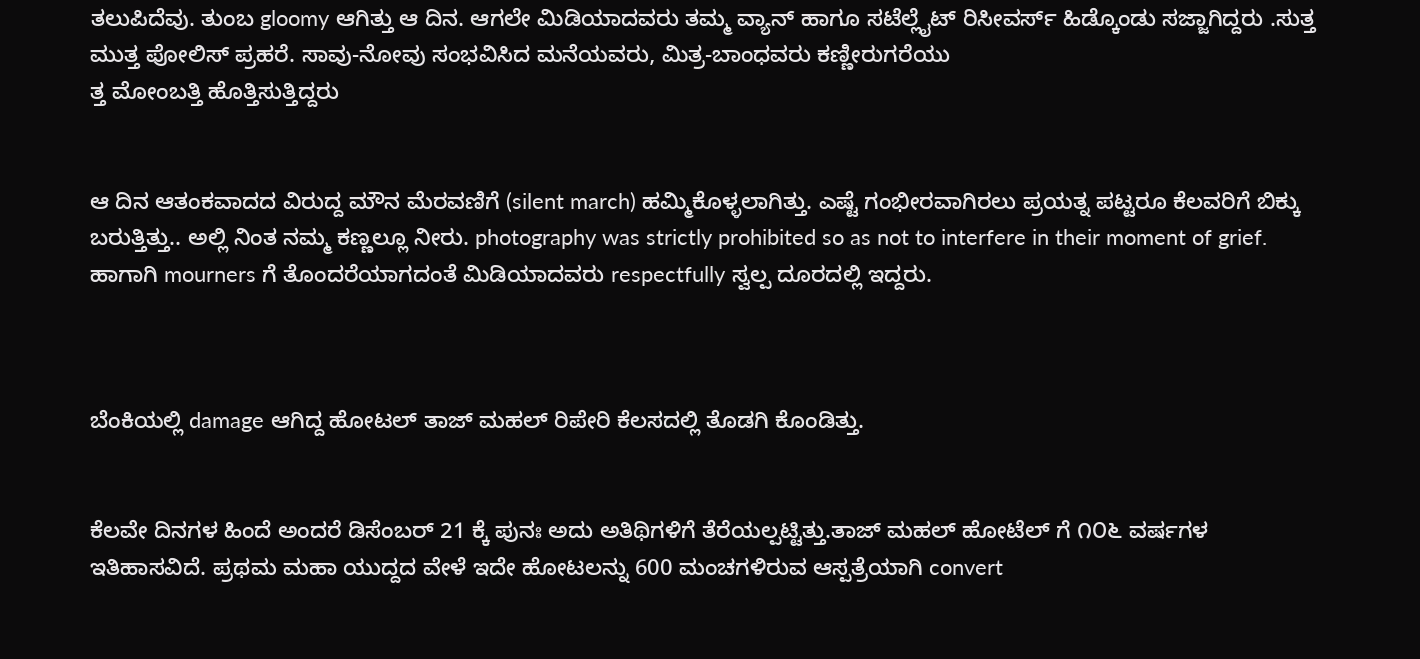ತಲುಪಿದೆವು. ತುಂಬ gloomy ಆಗಿತ್ತು ಆ ದಿನ. ಆಗಲೇ ಮಿಡಿಯಾದವರು ತಮ್ಮ ವ್ಯಾನ್ ಹಾಗೂ ಸಟೆಲ್ಲೈಟ್ ರಿಸೀವರ್ಸ್ ಹಿಡ್ಕೊಂಡು ಸಜ್ಜಾಗಿದ್ದರು .ಸುತ್ತ ಮುತ್ತ ಪೋಲಿಸ್ ಪ್ರಹರೆ. ಸಾವು-ನೋವು ಸಂಭವಿಸಿದ ಮನೆಯವರು, ಮಿತ್ರ-ಬಾಂಧವರು ಕಣ್ಣೀರುಗರೆಯು
ತ್ತ ಮೋಂಬತ್ತಿ ಹೊತ್ತಿಸುತ್ತಿದ್ದರು


ಆ ದಿನ ಆತಂಕವಾದದ ವಿರುದ್ದ ಮೌನ ಮೆರವಣಿಗೆ (silent march) ಹಮ್ಮಿಕೊಳ್ಳಲಾಗಿತ್ತು. ಎಷ್ಟೆ ಗಂಭೀರವಾಗಿರಲು ಪ್ರಯತ್ನ ಪಟ್ಟರೂ ಕೆಲವರಿಗೆ ಬಿಕ್ಕು ಬರುತ್ತಿತ್ತು.. ಅಲ್ಲಿ ನಿಂತ ನಮ್ಮ ಕಣ್ಣಲ್ಲೂ ನೀರು. photography was strictly prohibited so as not to interfere in their moment of grief. ಹಾಗಾಗಿ mourners ಗೆ ತೊಂದರೆಯಾಗದಂತೆ ಮಿಡಿಯಾದವರು respectfully ಸ್ವಲ್ಪ ದೂರದಲ್ಲಿ ಇದ್ದರು.



ಬೆಂಕಿಯಲ್ಲಿ damage ಆಗಿದ್ದ ಹೋಟಲ್ ತಾಜ್ ಮಹಲ್ ರಿಪೇರಿ ಕೆಲಸದಲ್ಲಿ ತೊಡಗಿ ಕೊಂಡಿತ್ತು.


ಕೆಲವೇ ದಿನಗಳ ಹಿಂದೆ ಅಂದರೆ ಡಿಸೆಂಬರ್ 21 ಕ್ಕೆ ಪುನಃ ಅದು ಅತಿಥಿಗಳಿಗೆ ತೆರೆಯಲ್ಪಟ್ಟಿತ್ತು.ತಾಜ್ ಮಹಲ್ ಹೋಟೆಲ್ ಗೆ ೧೦೬ ವರ್ಷಗಳ ಇತಿಹಾಸವಿದೆ. ಪ್ರಥಮ ಮಹಾ ಯುದ್ದದ ವೇಳೆ ಇದೇ ಹೋಟಲನ್ನು 600 ಮಂಚಗಳಿರುವ ಆಸ್ಪತ್ರೆಯಾಗಿ convert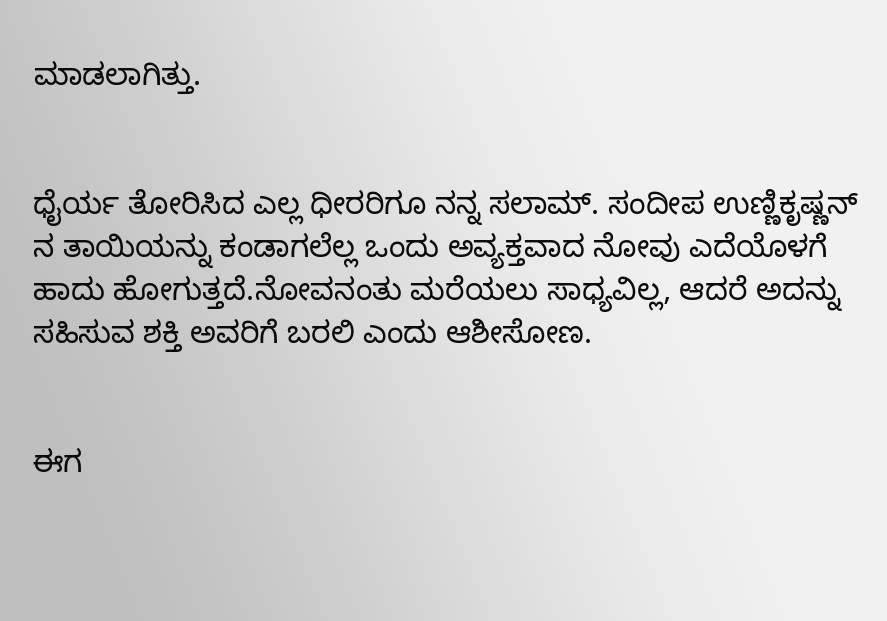ಮಾಡಲಾಗಿತ್ತು.


ಧೈರ್ಯ ತೋರಿಸಿದ ಎಲ್ಲ ಧೀರರಿಗೂ ನನ್ನ ಸಲಾಮ್. ಸಂದೀಪ ಉಣ್ಣಿಕೃಷ್ಣನ್ ನ ತಾಯಿಯನ್ನು ಕಂಡಾಗಲೆಲ್ಲ ಒಂದು ಅವ್ಯಕ್ತವಾದ ನೋವು ಎದೆಯೊಳಗೆ ಹಾದು ಹೋಗುತ್ತದೆ.ನೋವನಂತು ಮರೆಯಲು ಸಾಧ್ಯವಿಲ್ಲ, ಆದರೆ ಅದನ್ನು ಸಹಿಸುವ ಶಕ್ತಿ ಅವರಿಗೆ ಬರಲಿ ಎಂದು ಆಶೀಸೋಣ.


ಈಗ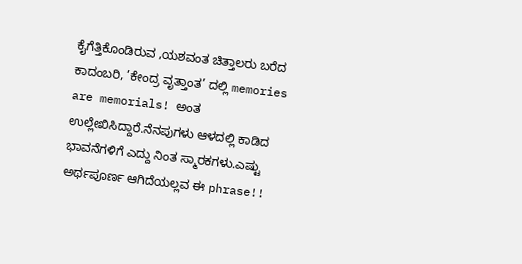ಕೈಗೆತ್ತಿಕೊಂಡಿರುವ ,ಯಶವಂತ ಚಿತ್ತಾಲರು ಬರೆದ ಕಾದಂಬರಿ, ’ಕೇಂದ್ರ ವೃತ್ತಾಂತ’ ದಲ್ಲಿ memories are memorials! ಅಂತ ಉಲ್ಲೇಖಿಸಿದ್ದಾರೆ.ನೆನಪುಗಳು ಆಳದಲ್ಲಿ ಕಾಡಿದ ಭಾವನೆಗಳಿಗೆ ಎದ್ದು ನಿಂತ ಸ್ಮಾರಕಗಳು.ಎಷ್ಟು ಅರ್ಥಪೂರ್ಣ ಆಗಿದೆಯಲ್ಲವ ಈ phrase!!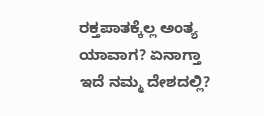ರಕ್ತಪಾತಕ್ಕೆಲ್ಲ ಅಂತ್ಯ ಯಾವಾಗ? ಏನಾಗ್ತಾ ಇದೆ ನಮ್ಮ ದೇಶದಲ್ಲಿ?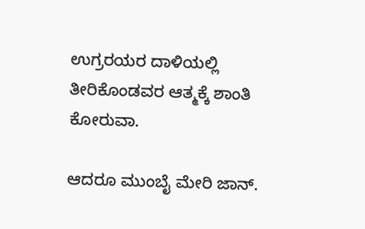ಉಗ್ರರಯರ ದಾಳಿಯಲ್ಲಿ ತೀರಿಕೊಂಡವರ ಆತ್ಮಕ್ಕೆ ಶಾಂತಿ ಕೋರುವಾ.

ಆದರೂ ಮುಂಬೈ ಮೇರಿ ಜಾನ್.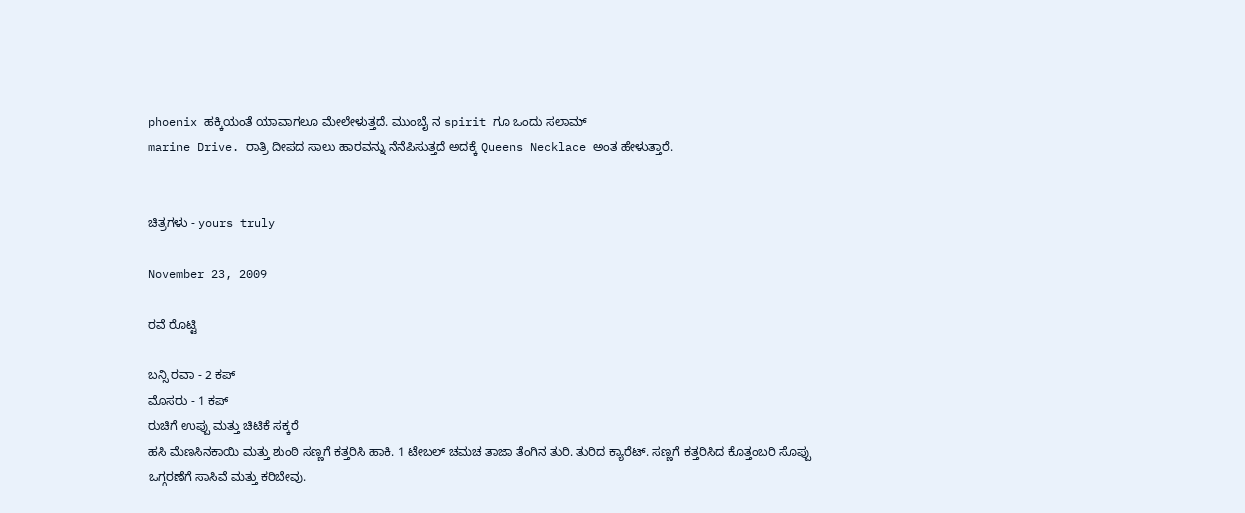phoenix ಹಕ್ಕಿಯಂತೆ ಯಾವಾಗಲೂ ಮೇಲೇಳುತ್ತದೆ. ಮುಂಬೈ ನ spirit ಗೂ ಒಂದು ಸಲಾಮ್
marine Drive. ರಾತ್ರಿ ದೀಪದ ಸಾಲು ಹಾರವನ್ನು ನೆನೆಪಿಸುತ್ತದೆ ಅದಕ್ಕೆ Queens Necklace ಅಂತ ಹೇಳುತ್ತಾರೆ.


ಚಿತ್ರಗಳು - yours truly

November 23, 2009

ರವೆ ರೊಟ್ಟಿ

ಬನ್ಸಿ ರವಾ - 2 ಕಪ್
ಮೊಸರು - 1 ಕಪ್
ರುಚಿಗೆ ಉಪ್ಪು ಮತ್ತು ಚಿಟಿಕೆ ಸಕ್ಕರೆ
ಹಸಿ ಮೆಣಸಿನಕಾಯಿ ಮತ್ತು ಶುಂಠಿ ಸಣ್ಣಗೆ ಕತ್ತರಿಸಿ ಹಾಕಿ. 1 ಟೇಬಲ್ ಚಮಚ ತಾಜಾ ತೆಂಗಿನ ತುರಿ. ತುರಿದ ಕ್ಯಾರೆಟ್. ಸಣ್ಣಗೆ ಕತ್ತರಿಸಿದ ಕೊತ್ತಂಬರಿ ಸೊಪ್ಪು
ಒಗ್ಗರಣೆಗೆ ಸಾಸಿವೆ ಮತ್ತು ಕರಿಬೇವು.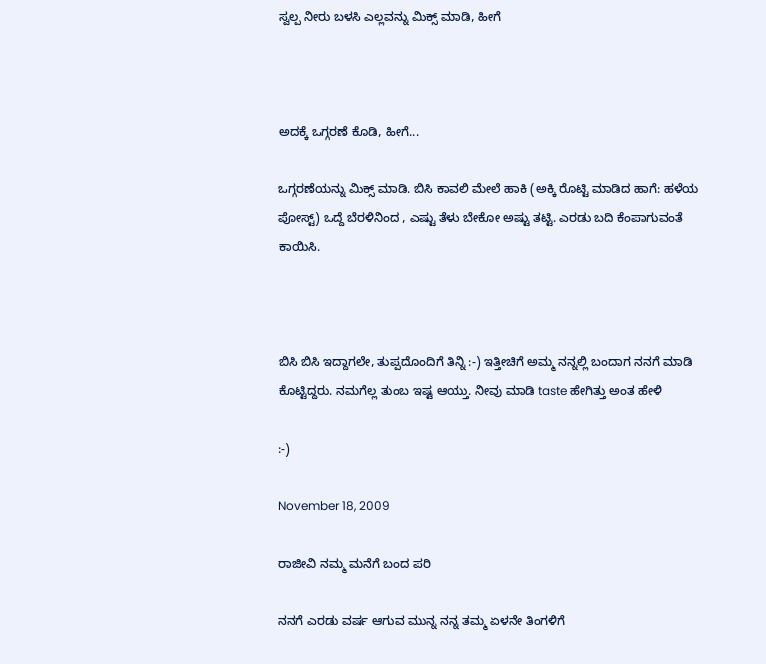ಸ್ವಲ್ಪ ನೀರು ಬಳಸಿ ಎಲ್ಲವನ್ನು ಮಿಕ್ಸ್ ಮಾಡಿ, ಹೀಗೆ



ಅದಕ್ಕೆ ಒಗ್ಗರಣೆ ಕೊಡಿ, ಹೀಗೆ...

ಒಗ್ಗರಣೆಯನ್ನು ಮಿಕ್ಸ್ ಮಾಡಿ. ಬಿಸಿ ಕಾವಲಿ ಮೇಲೆ ಹಾಕಿ (ಅಕ್ಕಿ ರೊಟ್ಟಿ ಮಾಡಿದ ಹಾಗೆ: ಹಳೆಯ ಪೋಸ್ಟ್) ಒದ್ದೆ ಬೆರಳಿನಿಂದ , ಎಷ್ಟು ತೆಳು ಬೇಕೋ ಅಷ್ಟು ತಟ್ಟಿ. ಎರಡು ಬದಿ ಕೆಂಪಾಗುವಂತೆ ಕಾಯಿಸಿ.



ಬಿಸಿ ಬಿಸಿ ಇದ್ದಾಗಲೇ, ತುಪ್ಪದೊಂದಿಗೆ ತಿನ್ನಿ :-) ಇತ್ತೀಚಿಗೆ ಅಮ್ಮ ನನ್ನಲ್ಲಿ ಬಂದಾಗ ನನಗೆ ಮಾಡಿ ಕೊಟ್ಟಿದ್ದರು. ನಮಗೆಲ್ಲ ತುಂಬ ಇಷ್ಟ ಆಯ್ತು. ನೀವು ಮಾಡಿ taste ಹೇಗಿತ್ತು ಅಂತ ಹೇಳಿ

:-)

November 18, 2009

ರಾಜೀವಿ ನಮ್ಮ ಮನೆಗೆ ಬಂದ ಪರಿ

ನನಗೆ ಎರಡು ವರ್ಷ ಆಗುವ ಮುನ್ನ ನನ್ನ ತಮ್ಮ ಏಳನೇ ತಿಂಗಳಿಗೆ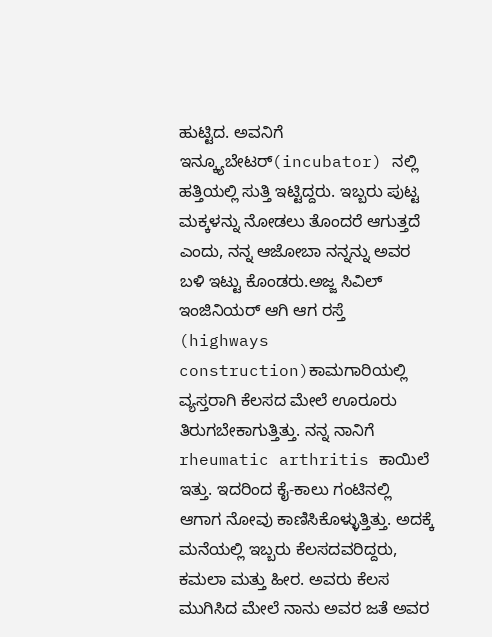ಹುಟ್ಟಿದ. ಅವನಿಗೆ ಇನ್ಕ್ಯೂಬೇಟರ್(incubator) ನಲ್ಲಿ ಹತ್ತಿಯಲ್ಲಿ ಸುತ್ತಿ ಇಟ್ಟಿದ್ದರು. ಇಬ್ಬರು ಪುಟ್ಟ ಮಕ್ಕಳನ್ನು ನೋಡಲು ತೊಂದರೆ ಆಗುತ್ತದೆ ಎಂದು, ನನ್ನ ಆಜೋಬಾ ನನ್ನನ್ನು ಅವರ ಬಳಿ ಇಟ್ಟು ಕೊಂಡರು.ಅಜ್ಜ ಸಿವಿಲ್ ಇಂಜಿನಿಯರ್ ಆಗಿ ಆಗ ರಸ್ತೆ (highways construction)ಕಾಮಗಾರಿಯಲ್ಲಿ ವ್ಯಸ್ತರಾಗಿ ಕೆಲಸದ ಮೇಲೆ ಊರೂರು ತಿರುಗಬೇಕಾಗುತ್ತಿತ್ತು. ನನ್ನ ನಾನಿಗೆ rheumatic arthritis ಕಾಯಿಲೆ ಇತ್ತು. ಇದರಿಂದ ಕೈ-ಕಾಲು ಗಂಟಿನಲ್ಲಿ ಆಗಾಗ ನೋವು ಕಾಣಿಸಿಕೊಳ್ಳುತ್ತಿತ್ತು. ಅದಕ್ಕೆ ಮನೆಯಲ್ಲಿ ಇಬ್ಬರು ಕೆಲಸದವರಿದ್ದರು, ಕಮಲಾ ಮತ್ತು ಹೀರ. ಅವರು ಕೆಲಸ ಮುಗಿಸಿದ ಮೇಲೆ ನಾನು ಅವರ ಜತೆ ಅವರ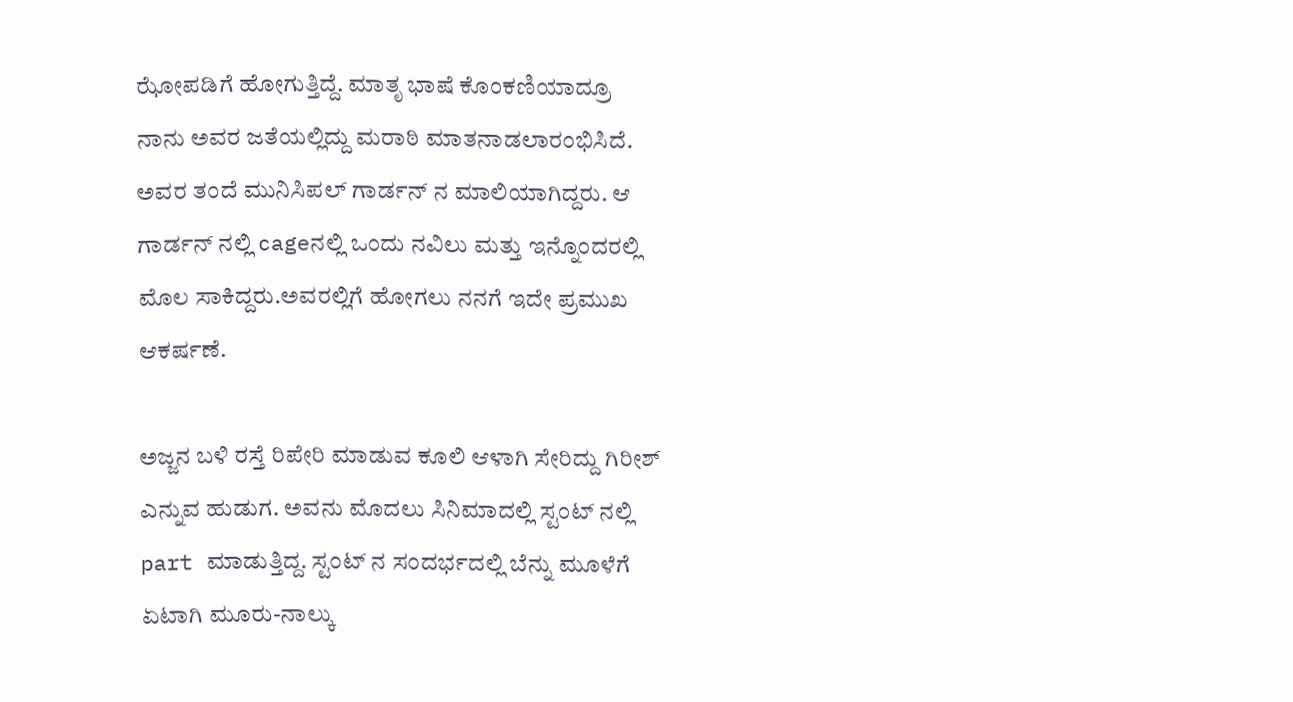ಝೋಪಡಿಗೆ ಹೋಗುತ್ತಿದ್ದೆ. ಮಾತೃ ಭಾಷೆ ಕೊಂಕಣಿಯಾದ್ರೂ ನಾನು ಅವರ ಜತೆಯಲ್ಲಿದ್ದು ಮರಾಠಿ ಮಾತನಾಡಲಾರಂಭಿಸಿದೆ. ಅವರ ತಂದೆ ಮುನಿಸಿಪಲ್ ಗಾರ್ಡನ್ ನ ಮಾಲಿಯಾಗಿದ್ದರು. ಆ ಗಾರ್ಡನ್ ನಲ್ಲಿ cageನಲ್ಲಿ ಒಂದು ನವಿಲು ಮತ್ತು ಇನ್ನೊಂದರಲ್ಲಿ ಮೊಲ ಸಾಕಿದ್ದರು.ಅವರಲ್ಲಿಗೆ ಹೋಗಲು ನನಗೆ ಇದೇ ಪ್ರಮುಖ ಆಕರ್ಷಣೆ.

ಅಜ್ಜನ ಬಳಿ ರಸ್ತೆ ರಿಪೇರಿ ಮಾಡುವ ಕೂಲಿ ಆಳಾಗಿ ಸೇರಿದ್ದು ಗಿರೀಶ್ ಎನ್ನುವ ಹುಡುಗ. ಅವನು ಮೊದಲು ಸಿನಿಮಾದಲ್ಲಿ ಸ್ಟಂಟ್ ನಲ್ಲಿ part ಮಾಡುತ್ತಿದ್ದ. ಸ್ಟಂಟ್ ನ ಸಂದರ್ಭದಲ್ಲಿ ಬೆನ್ನು ಮೂಳೆಗೆ ಏಟಾಗಿ ಮೂರು-ನಾಲ್ಕು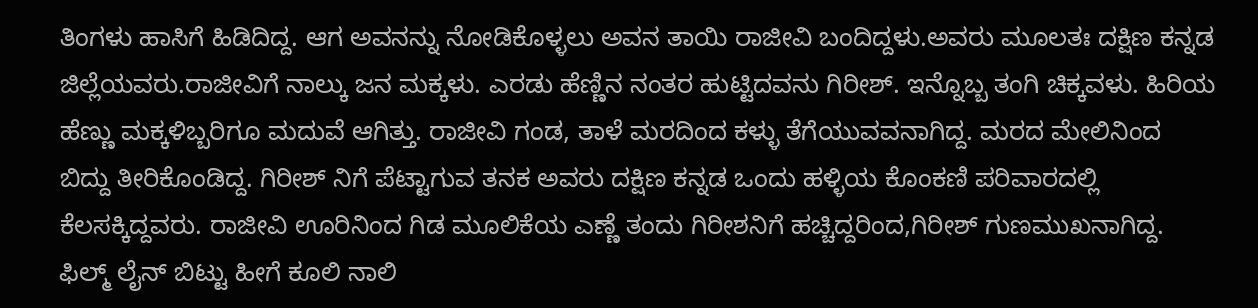ತಿಂಗಳು ಹಾಸಿಗೆ ಹಿಡಿದಿದ್ದ. ಆಗ ಅವನನ್ನು ನೋಡಿಕೊಳ್ಳಲು ಅವನ ತಾಯಿ ರಾಜೀವಿ ಬಂದಿದ್ದಳು.ಅವರು ಮೂಲತಃ ದಕ್ಷಿಣ ಕನ್ನಡ ಜಿಲ್ಲೆಯವರು.ರಾಜೀವಿಗೆ ನಾಲ್ಕು ಜನ ಮಕ್ಕಳು. ಎರಡು ಹೆಣ್ಣಿನ ನಂತರ ಹುಟ್ಟಿದವನು ಗಿರೀಶ್. ಇನ್ನೊಬ್ಬ ತಂಗಿ ಚಿಕ್ಕವಳು. ಹಿರಿಯ ಹೆಣ್ಣು ಮಕ್ಕಳಿಬ್ಬರಿಗೂ ಮದುವೆ ಆಗಿತ್ತು. ರಾಜೀವಿ ಗಂಡ, ತಾಳೆ ಮರದಿಂದ ಕಳ್ಳು ತೆಗೆಯುವವನಾಗಿದ್ದ. ಮರದ ಮೇಲಿನಿಂದ ಬಿದ್ದು ತೀರಿಕೊಂಡಿದ್ದ. ಗಿರೀಶ್ ನಿಗೆ ಪೆಟ್ಟಾಗುವ ತನಕ ಅವರು ದಕ್ಷಿಣ ಕನ್ನಡ ಒಂದು ಹಳ್ಳಿಯ ಕೊಂಕಣಿ ಪರಿವಾರದಲ್ಲಿ ಕೆಲಸಕ್ಕಿದ್ದವರು. ರಾಜೀವಿ ಊರಿನಿಂದ ಗಿಡ ಮೂಲಿಕೆಯ ಎಣ್ಣೆ ತಂದು ಗಿರೀಶನಿಗೆ ಹಚ್ಚಿದ್ದರಿಂದ,ಗಿರೀಶ್ ಗುಣಮುಖನಾಗಿದ್ದ. ಫಿಲ್ಮ್ ಲೈನ್ ಬಿಟ್ಟು ಹೀಗೆ ಕೂಲಿ ನಾಲಿ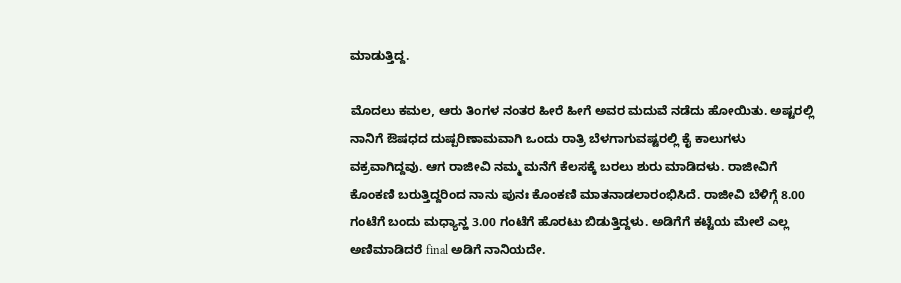ಮಾಡುತ್ತಿದ್ದ.

ಮೊದಲು ಕಮಲ, ಆರು ತಿಂಗಳ ನಂತರ ಹೀರೆ ಹೀಗೆ ಅವರ ಮದುವೆ ನಡೆದು ಹೋಯಿತು. ಅಷ್ಟರಲ್ಲಿ ನಾನಿಗೆ ಔಷಧದ ದುಷ್ಪರಿಣಾಮವಾಗಿ ಒಂದು ರಾತ್ರಿ ಬೆಳಗಾಗುವಷ್ಟರಲ್ಲಿ ಕೈ ಕಾಲುಗಳು ವಕ್ರವಾಗಿದ್ದವು. ಆಗ ರಾಜೀವಿ ನಮ್ಮ ಮನೆಗೆ ಕೆಲಸಕ್ಕೆ ಬರಲು ಶುರು ಮಾಡಿದಳು. ರಾಜೀವಿಗೆ ಕೊಂಕಣಿ ಬರುತ್ತಿದ್ದರಿಂದ ನಾನು ಪುನಃ ಕೊಂಕಣಿ ಮಾತನಾಡಲಾರಂಭಿಸಿದೆ. ರಾಜೀವಿ ಬೆಳಿಗ್ಗೆ 8.00 ಗಂಟೆಗೆ ಬಂದು ಮಧ್ಯಾನ್ಹ 3.00 ಗಂಟೆಗೆ ಹೊರಟು ಬಿಡುತ್ತಿದ್ದಳು. ಅಡಿಗೆಗೆ ಕಟ್ಟೆಯ ಮೇಲೆ ಎಲ್ಲ ಅಣಿಮಾಡಿದರೆ final ಅಡಿಗೆ ನಾನಿಯದೇ.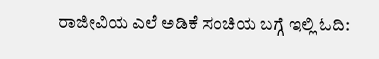ರಾಜೀವಿಯ ಎಲೆ ಅಡಿಕೆ ಸಂಚಿಯ ಬಗ್ಗೆ ಇಲ್ಲಿ ಓದಿ: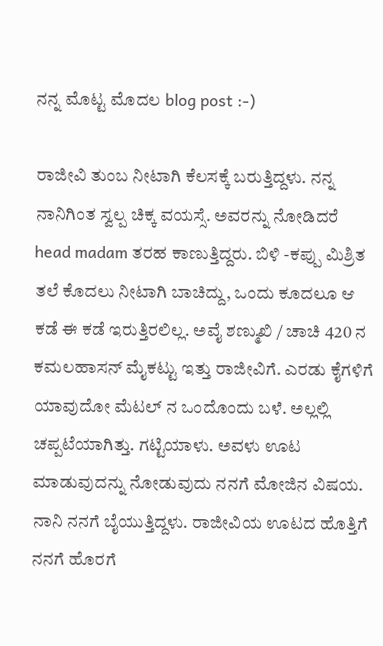ನನ್ನ ಮೊಟ್ಟ ಮೊದಲ blog post :-)

ರಾಜೀವಿ ತುಂಬ ನೀಟಾಗಿ ಕೆಲಸಕ್ಕೆ ಬರುತ್ತಿದ್ದಳು. ನನ್ನ ನಾನಿಗಿಂತ ಸ್ವಲ್ಪ ಚಿಕ್ಕ ವಯಸ್ಸೆ. ಅವರನ್ನು ನೋಡಿದರೆ head madam ತರಹ ಕಾಣುತ್ತಿದ್ದರು. ಬಿಳಿ -ಕಪ್ಪು ಮಿಶ್ರಿತ ತಲೆ ಕೊದಲು ನೀಟಾಗಿ ಬಾಚಿದ್ದು, ಒಂದು ಕೂದಲೂ ಆ ಕಡೆ ಈ ಕಡೆ ಇರುತ್ತಿರಲಿಲ್ಲ. ಅವೈ ಶಣ್ಮುಖಿ / ಚಾಚಿ 420 ನ ಕಮಲಹಾಸನ್ ಮೈಕಟ್ಟು ಇತ್ತು ರಾಜೀವಿಗೆ. ಎರಡು ಕೈಗಳಿಗೆ ಯಾವುದೋ ಮೆಟಲ್ ನ ಒಂದೊಂದು ಬಳೆ. ಅಲ್ಲಲ್ಲಿ ಚಪ್ಪಟೆಯಾಗಿತ್ತು. ಗಟ್ಟಿಯಾಳು. ಅವಳು ಊಟ ಮಾಡುವುದನ್ನು ನೋಡುವುದು ನನಗೆ ಮೋಜಿನ ವಿಷಯ. ನಾನಿ ನನಗೆ ಬೈಯುತ್ತಿದ್ದಳು. ರಾಜೀವಿಯ ಊಟದ ಹೊತ್ತಿಗೆ ನನಗೆ ಹೊರಗೆ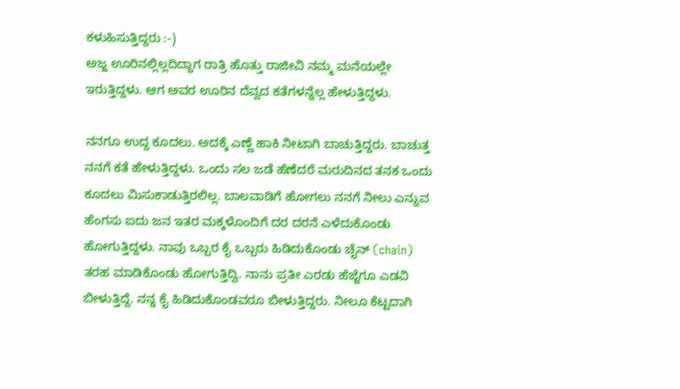ಕಳುಹಿಸುತ್ತಿದ್ದರು :-)
ಅಜ್ಜ ಊರಿನಲ್ಲಿಲ್ಲದಿದ್ದಾಗ ರಾತ್ರಿ ಹೊತ್ತು ರಾಜೀವಿ ನಮ್ಮ ಮನೆಯಲ್ಲೇ ಇರುತ್ತಿದ್ದಳು. ಆಗ ಅವರ ಊರಿನ ದೆವ್ವದ ಕತೆಗಳನ್ನೆಲ್ಲ ಹೇಳುತ್ತಿದ್ದಳು.

ನನಗೂ ಉದ್ದ ಕೂದಲು. ಅದಕ್ಕೆ ಎಣ್ಣೆ ಹಾಕಿ ನೀಟಾಗಿ ಬಾಚುತ್ತಿದ್ದರು. ಬಾಚುತ್ತ ನನಗೆ ಕತೆ ಹೇಳುತ್ತಿದ್ದಳು. ಒಂದು ಸಲ ಜಡೆ ಹೆಣೆದರೆ ಮರುದಿನದ ತನಕ ಒಂದು ಕೂದಲು ಮಿಸುಕಾಡುತ್ತಿರಲಿಲ್ಲ. ಬಾಲವಾಡಿಗೆ ಹೋಗಲು ನನಗೆ ನೀಲು ಎನ್ನುವ ಹೆಂಗಸು ಐದು ಜನ ಇತರ ಮಕ್ಕಳೊಂದಿಗೆ ದರ ದರನೆ ಎಳೆದುಕೊಂಡು ಹೋಗುತ್ತಿದ್ದಳು. ನಾವು ಒಬ್ಬರ ಕೈ ಒಬ್ಬರು ಹಿಡಿದುಕೊಂಡು ಚೈನ್ (chain) ತರಹ ಮಾಡಿಕೊಂಡು ಹೋಗುತ್ತಿದ್ವಿ. ನಾನು ಪ್ರತೀ ಎರಡು ಹೆಜ್ಜೆಗೂ ಎಡವಿ ಬೀಳುತ್ತಿದ್ದೆ. ನನ್ನ ಕೈ ಹಿಡಿದುಕೊಂಡವರೂ ಬೀಳುತ್ತಿದ್ದರು. ನೀಲೂ ಕೆಟ್ಟದಾಗಿ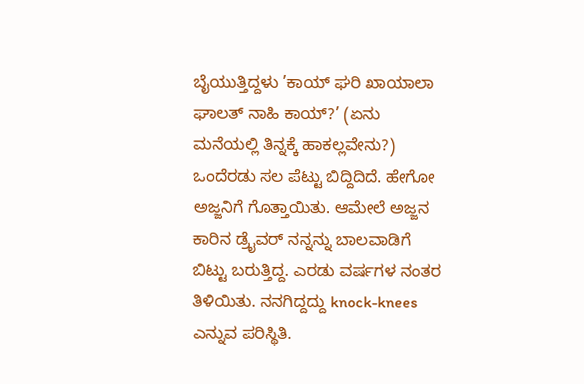ಬೈಯುತ್ತಿದ್ದಳು ’ಕಾಯ್ ಘರಿ ಖಾಯಾಲಾ ಘಾಲತ್ ನಾಹಿ ಕಾಯ್?’ (ಏನು ಮನೆಯಲ್ಲಿ ತಿನ್ನಕ್ಕೆ ಹಾಕಲ್ಲವೇನು?) ಒಂದೆರಡು ಸಲ ಪೆಟ್ಟು ಬಿದ್ದಿದಿದೆ. ಹೇಗೋ ಅಜ್ಜನಿಗೆ ಗೊತ್ತಾಯಿತು. ಆಮೇಲೆ ಅಜ್ಜನ ಕಾರಿನ ಡ್ರೈವರ್ ನನ್ನನ್ನು ಬಾಲವಾಡಿಗೆ ಬಿಟ್ಟು ಬರುತ್ತಿದ್ದ. ಎರಡು ವರ್ಷಗಳ ನಂತರ ತಿಳಿಯಿತು. ನನಗಿದ್ದದ್ದು knock-knees ಎನ್ನುವ ಪರಿಸ್ಥಿತಿ.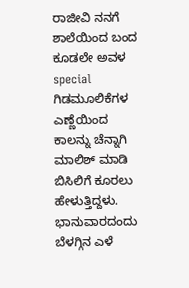ರಾಜೀವಿ ನನಗೆ ಶಾಲೆಯಿಂದ ಬಂದ ಕೂಡಲೇ ಅವಳ special ಗಿಡಮೂಲಿಕೆಗಳ ಎಣ್ಣೆಯಿಂದ ಕಾಲನ್ನು ಚೆನ್ನಾಗಿ ಮಾಲಿಶ್ ಮಾಡಿ ಬಿಸಿಲಿಗೆ ಕೂರಲು ಹೇಳುತ್ತಿದ್ದಳು. ಭಾನುವಾರದಂದು ಬೆಳಗ್ಗಿನ ಎಳೆ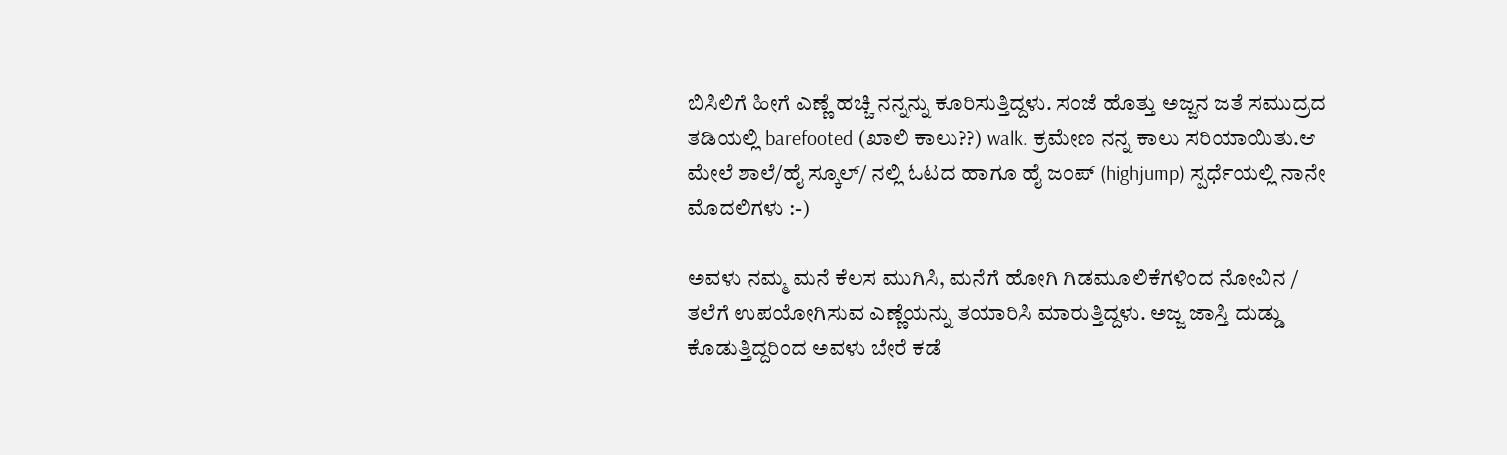ಬಿಸಿಲಿಗೆ ಹೀಗೆ ಎಣ್ಣೆ ಹಚ್ಚಿ ನನ್ನನ್ನು ಕೂರಿಸುತ್ತಿದ್ದಳು. ಸಂಜೆ ಹೊತ್ತು ಅಜ್ಜನ ಜತೆ ಸಮುದ್ರದ ತಡಿಯಲ್ಲಿ barefooted (ಖಾಲಿ ಕಾಲು??) walk. ಕ್ರಮೇಣ ನನ್ನ ಕಾಲು ಸರಿಯಾಯಿತು.ಆ ಮೇಲೆ ಶಾಲೆ/ಹೈ ಸ್ಕೂಲ್/ ನಲ್ಲಿ ಓಟದ ಹಾಗೂ ಹೈ ಜಂಪ್ (highjump) ಸ್ಪರ್ಧೆಯಲ್ಲಿ ನಾನೇ ಮೊದಲಿಗಳು :-)

ಅವಳು ನಮ್ಮ ಮನೆ ಕೆಲಸ ಮುಗಿಸಿ, ಮನೆಗೆ ಹೋಗಿ ಗಿಡಮೂಲಿಕೆಗಳಿಂದ ನೋವಿನ / ತಲೆಗೆ ಉಪಯೋಗಿಸುವ ಎಣ್ಣೆಯನ್ನು ತಯಾರಿಸಿ ಮಾರುತ್ತಿದ್ದಳು. ಅಜ್ಜ ಜಾಸ್ತಿ ದುಡ್ಡು ಕೊಡುತ್ತಿದ್ದರಿಂದ ಅವಳು ಬೇರೆ ಕಡೆ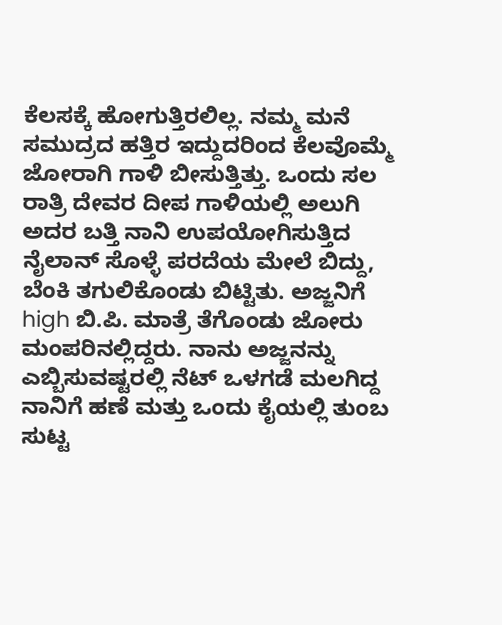ಕೆಲಸಕ್ಕೆ ಹೋಗುತ್ತಿರಲಿಲ್ಲ. ನಮ್ಮ ಮನೆ ಸಮುದ್ರದ ಹತ್ತಿರ ಇದ್ದುದರಿಂದ ಕೆಲವೊಮ್ಮೆ ಜೋರಾಗಿ ಗಾಳಿ ಬೀಸುತ್ತಿತ್ತು. ಒಂದು ಸಲ ರಾತ್ರಿ ದೇವರ ದೀಪ ಗಾಳಿಯಲ್ಲಿ ಅಲುಗಿ ಅದರ ಬತ್ತಿ ನಾನಿ ಉಪಯೋಗಿಸುತ್ತಿದ ನೈಲಾನ್ ಸೊಳ್ಳೆ ಪರದೆಯ ಮೇಲೆ ಬಿದ್ದು, ಬೆಂಕಿ ತಗುಲಿಕೊಂಡು ಬಿಟ್ಟಿತು. ಅಜ್ಜನಿಗೆ high ಬಿ.ಪಿ. ಮಾತ್ರೆ ತೆಗೊಂಡು ಜೋರು ಮಂಪರಿನಲ್ಲಿದ್ದರು. ನಾನು ಅಜ್ಜನನ್ನು ಎಬ್ಬಿಸುವಷ್ಟರಲ್ಲಿ ನೆಟ್ ಒಳಗಡೆ ಮಲಗಿದ್ದ ನಾನಿಗೆ ಹಣೆ ಮತ್ತು ಒಂದು ಕೈಯಲ್ಲಿ ತುಂಬ ಸುಟ್ಟ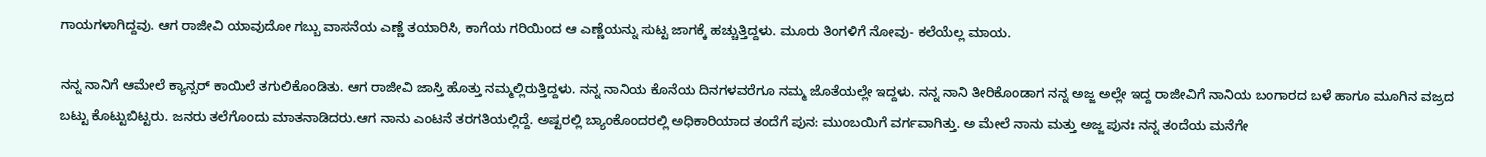ಗಾಯಗಳಾಗಿದ್ದವು. ಆಗ ರಾಜೀವಿ ಯಾವುದೋ ಗಬ್ಬು ವಾಸನೆಯ ಎಣ್ಣೆ ತಯಾರಿಸಿ, ಕಾಗೆಯ ಗರಿಯಿಂದ ಆ ಎಣ್ಣೆಯನ್ನು ಸುಟ್ಟ ಜಾಗಕ್ಕೆ ಹಚ್ಚುತ್ತಿದ್ದಳು. ಮೂರು ತಿಂಗಳಿಗೆ ನೋವು- ಕಲೆಯೆಲ್ಲ ಮಾಯ.

ನನ್ನ ನಾನಿಗೆ ಆಮೇಲೆ ಕ್ಯಾನ್ಸರ್ ಕಾಯಿಲೆ ತಗುಲಿಕೊಂಡಿತು. ಆಗ ರಾಜೀವಿ ಜಾಸ್ತಿ ಹೊತ್ತು ನಮ್ಮಲ್ಲಿರುತ್ತಿದ್ದಳು. ನನ್ನ ನಾನಿಯ ಕೊನೆಯ ದಿನಗಳವರೆಗೂ ನಮ್ಮ ಜೊತೆಯಲ್ಲೇ ಇದ್ದಳು. ನನ್ನ ನಾನಿ ತೀರಿಕೊಂಡಾಗ ನನ್ನ ಅಜ್ಜ ಅಲ್ಲೇ ಇದ್ದ ರಾಜೀವಿಗೆ ನಾನಿಯ ಬಂಗಾರದ ಬಳೆ ಹಾಗೂ ಮೂಗಿನ ವಜ್ರದ ಬಟ್ಟು ಕೊಟ್ಟುಬಿಟ್ಟರು. ಜನರು ತಲೆಗೊಂದು ಮಾತನಾಡಿದರು.ಆಗ ನಾನು ಎಂಟನೆ ತರಗತಿಯಲ್ಲಿದ್ದೆ. ಅಷ್ಟರಲ್ಲಿ ಬ್ಯಾಂಕೊಂದರಲ್ಲಿ ಅಧಿಕಾರಿಯಾದ ತಂದೆಗೆ ಪುನ: ಮುಂಬಯಿಗೆ ವರ್ಗವಾಗಿತ್ತು. ಅ ಮೇಲೆ ನಾನು ಮತ್ತು ಅಜ್ಜ ಪುನಃ ನನ್ನ ತಂದೆಯ ಮನೆಗೇ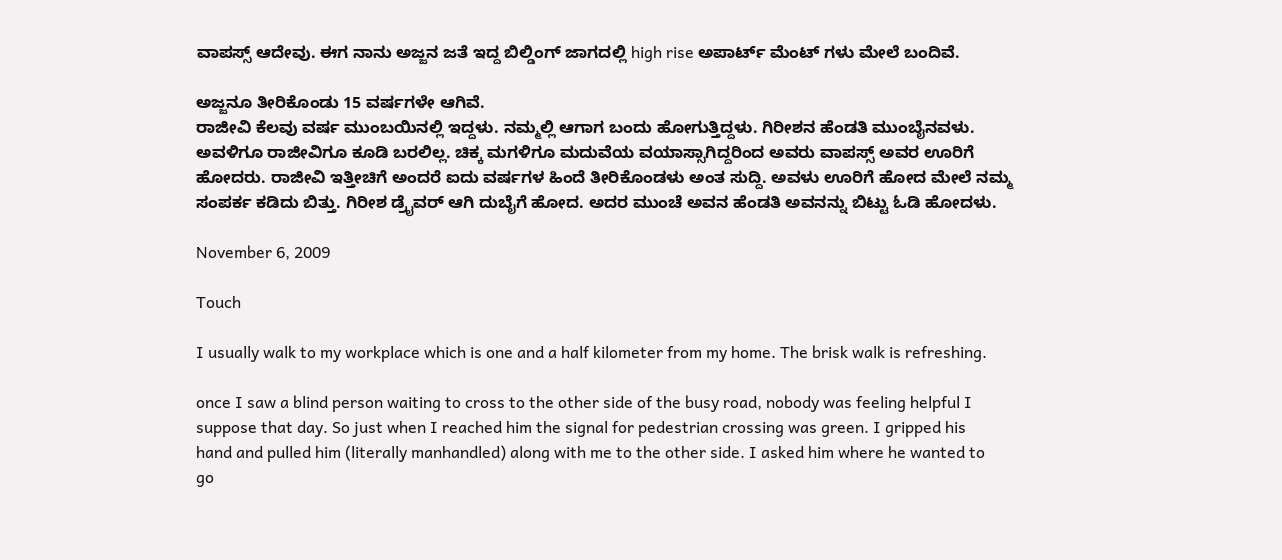ವಾಪಸ್ಸ್ ಆದೇವು. ಈಗ ನಾನು ಅಜ್ಜನ ಜತೆ ಇದ್ದ ಬಿಲ್ಡಿಂಗ್ ಜಾಗದಲ್ಲಿ high rise ಅಪಾರ್ಟ್ ಮೆಂಟ್ ಗಳು ಮೇಲೆ ಬಂದಿವೆ.

ಅಜ್ಜನೂ ತೀರಿಕೊಂಡು 15 ವರ್ಷಗಳೇ ಆಗಿವೆ.
ರಾಜೀವಿ ಕೆಲವು ವರ್ಷ ಮುಂಬಯಿನಲ್ಲಿ ಇದ್ದಳು. ನಮ್ಮಲ್ಲಿ ಆಗಾಗ ಬಂದು ಹೋಗುತ್ತಿದ್ದಳು. ಗಿರೀಶನ ಹೆಂಡತಿ ಮುಂಬೈನವಳು. ಅವಳಿಗೂ ರಾಜೀವಿಗೂ ಕೂಡಿ ಬರಲಿಲ್ಲ. ಚಿಕ್ಕ ಮಗಳಿಗೂ ಮದುವೆಯ ವಯಾಸ್ಸಾಗಿದ್ದರಿಂದ ಅವರು ವಾಪಸ್ಸ್ ಅವರ ಊರಿಗೆ ಹೋದರು. ರಾಜೀವಿ ಇತ್ತೀಚಿಗೆ ಅಂದರೆ ಐದು ವರ್ಷಗಳ ಹಿಂದೆ ತೀರಿಕೊಂಡಳು ಅಂತ ಸುದ್ದಿ. ಅವಳು ಊರಿಗೆ ಹೋದ ಮೇಲೆ ನಮ್ಮ ಸಂಪರ್ಕ ಕಡಿದು ಬಿತ್ತು. ಗಿರೀಶ ಡ್ರೈವರ್ ಆಗಿ ದುಬೈಗೆ ಹೋದ. ಅದರ ಮುಂಚೆ ಅವನ ಹೆಂಡತಿ ಅವನನ್ನು ಬಿಟ್ಟು ಓಡಿ ಹೋದಳು.

November 6, 2009

Touch

I usually walk to my workplace which is one and a half kilometer from my home. The brisk walk is refreshing.

once I saw a blind person waiting to cross to the other side of the busy road, nobody was feeling helpful I suppose that day. So just when I reached him the signal for pedestrian crossing was green. I gripped his hand and pulled him (literally manhandled) along with me to the other side. I asked him where he wanted to go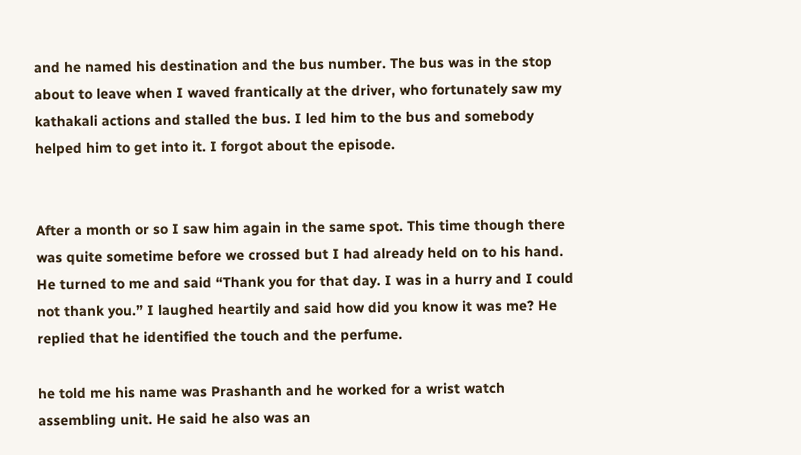and he named his destination and the bus number. The bus was in the stop about to leave when I waved frantically at the driver, who fortunately saw my kathakali actions and stalled the bus. I led him to the bus and somebody helped him to get into it. I forgot about the episode.


After a month or so I saw him again in the same spot. This time though there was quite sometime before we crossed but I had already held on to his hand. He turned to me and said “Thank you for that day. I was in a hurry and I could not thank you.” I laughed heartily and said how did you know it was me? He replied that he identified the touch and the perfume.

he told me his name was Prashanth and he worked for a wrist watch assembling unit. He said he also was an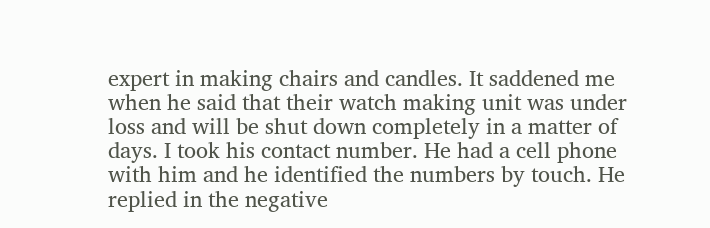expert in making chairs and candles. It saddened me when he said that their watch making unit was under loss and will be shut down completely in a matter of days. I took his contact number. He had a cell phone with him and he identified the numbers by touch. He replied in the negative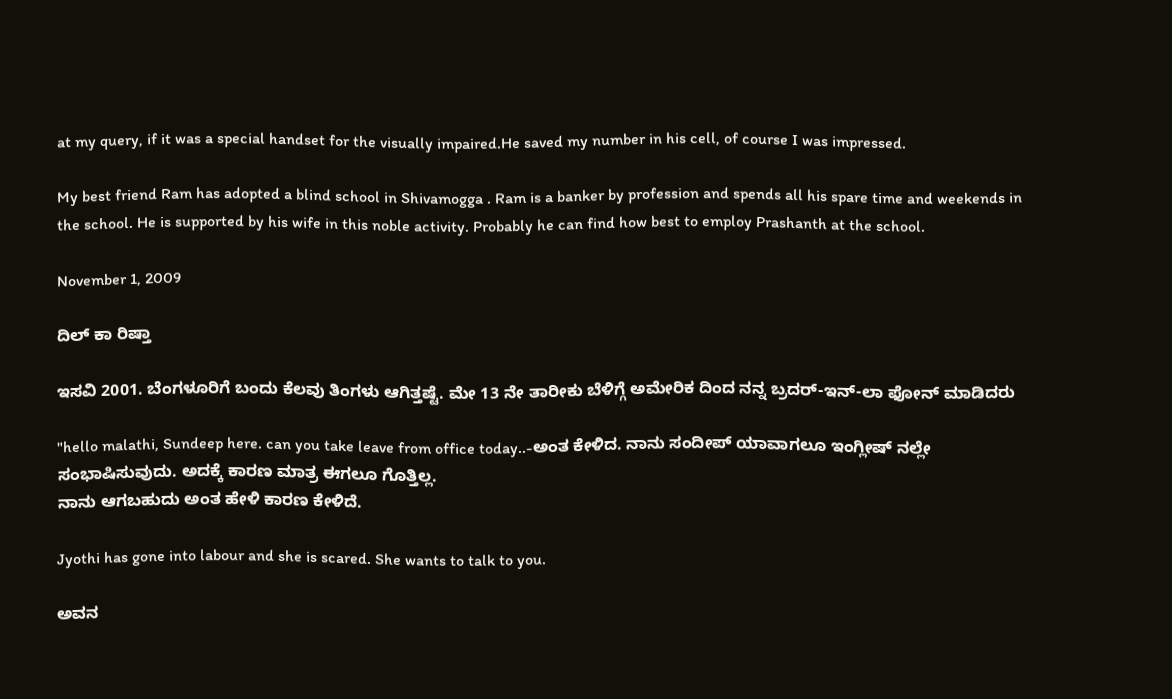at my query, if it was a special handset for the visually impaired.He saved my number in his cell, of course I was impressed.

My best friend Ram has adopted a blind school in Shivamogga . Ram is a banker by profession and spends all his spare time and weekends in the school. He is supported by his wife in this noble activity. Probably he can find how best to employ Prashanth at the school.

November 1, 2009

ದಿಲ್ ಕಾ ರಿಷ್ತಾ

ಇಸವಿ 2001. ಬೆಂಗಳೂರಿಗೆ ಬಂದು ಕೆಲವು ತಿಂಗಳು ಆಗಿತ್ತಷ್ಟೆ. ಮೇ 13 ನೇ ತಾರೀಕು ಬೆಳಿಗ್ಗೆ ಅಮೇರಿಕ ದಿಂದ ನನ್ನ ಬ್ರದರ್-ಇನ್-ಲಾ ಫೋನ್ ಮಾಡಿದರು

"hello malathi, Sundeep here. can you take leave from office today..-ಅಂತ ಕೇಳಿದ. ನಾನು ಸಂದೀಪ್ ಯಾವಾಗಲೂ ಇಂಗ್ಲೀಷ್ ನಲ್ಲೇ ಸಂಭಾಷಿಸುವುದು. ಅದಕ್ಕೆ ಕಾರಣ ಮಾತ್ರ ಈಗಲೂ ಗೊತ್ತಿಲ್ಲ.
ನಾನು ಆಗಬಹುದು ಅಂತ ಹೇಳಿ ಕಾರಣ ಕೇಳಿದೆ.

Jyothi has gone into labour and she is scared. She wants to talk to you.

ಅವನ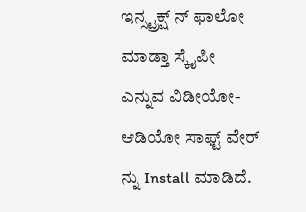ಇನ್ಸ್ಟ್ರಕ್ಷ್ ನ್ ಫಾಲೋ ಮಾಡ್ತಾ ಸ್ಕೈಪೀ ಎನ್ನುವ ವಿಡೀಯೋ-ಆಡಿಯೋ ಸಾಫ್ಟ್ ವೇರ್ ನ್ನು Install ಮಾಡಿದೆ.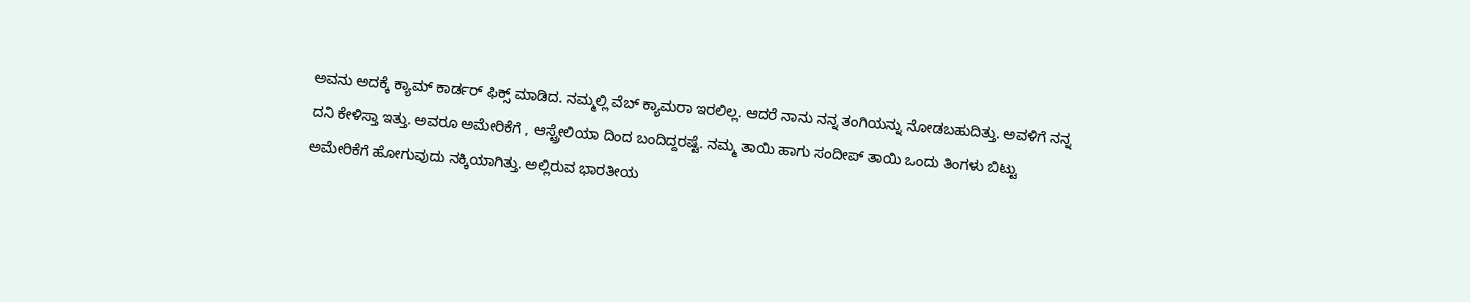ಅವನು ಅದಕ್ಕೆ ಕ್ಯಾಮ್ ಕಾರ್ಡರ್ ಫಿಕ್ಸ್ ಮಾಡಿದ. ನಮ್ಮಲ್ಲಿ ವೆಬ್ ಕ್ಯಾಮರಾ ಇರಲಿಲ್ಲ. ಆದರೆ ನಾನು ನನ್ನ ತಂಗಿಯನ್ನು ನೋಡಬಹುದಿತ್ತು. ಅವಳಿಗೆ ನನ್ನ ದನಿ ಕೇಳಿಸ್ತಾ ಇತ್ತು. ಅವರೂ ಅಮೇರಿಕೆಗೆ , ಆಸ್ಟ್ರೇಲಿಯಾ ದಿಂದ ಬಂದಿದ್ದರಷ್ಟೆ. ನಮ್ಮ ತಾಯಿ ಹಾಗು ಸಂದೀಪ್ ತಾಯಿ ಒಂದು ತಿಂಗಳು ಬಿಟ್ಟು ಅಮೇರಿಕೆಗೆ ಹೋಗುವುದು ನಕ್ಕಿಯಾಗಿತ್ತು. ಅಲ್ಲಿರುವ ಭಾರತೀಯ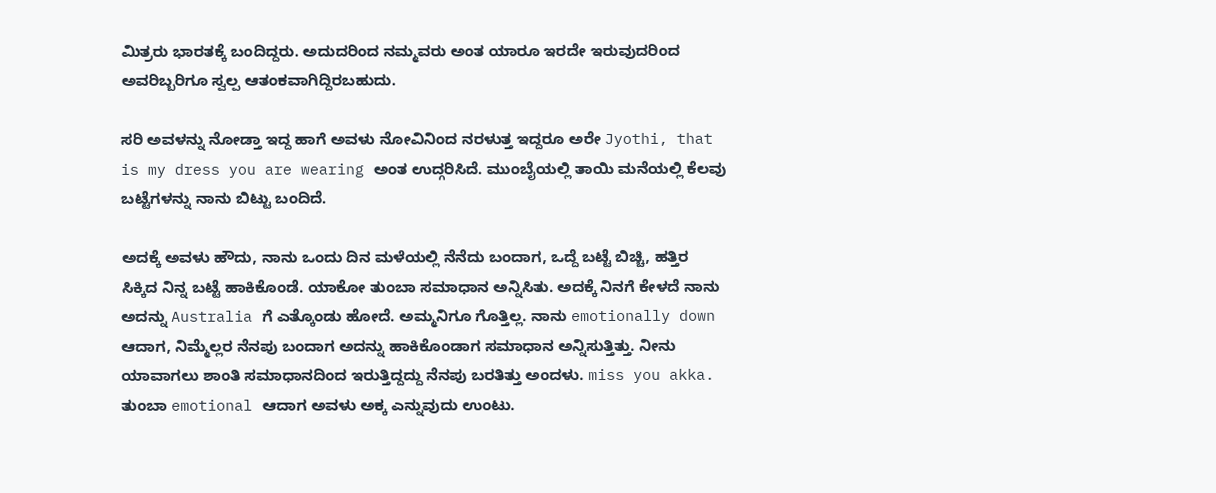ಮಿತ್ರರು ಭಾರತಕ್ಕೆ ಬಂದಿದ್ದರು. ಅದುದರಿಂದ ನಮ್ಮವರು ಅಂತ ಯಾರೂ ಇರದೇ ಇರುವುದರಿಂದ ಅವರಿಬ್ಬರಿಗೂ ಸ್ವಲ್ಪ ಆತಂಕವಾಗಿದ್ದಿರಬಹುದು.

ಸರಿ ಅವಳನ್ನು ನೋಡ್ತಾ ಇದ್ದ ಹಾಗೆ ಅವಳು ನೋವಿನಿಂದ ನರಳುತ್ತ ಇದ್ದರೂ ಅರೇ Jyothi, that is my dress you are wearing ಅಂತ ಉದ್ಗರಿಸಿದೆ. ಮುಂಬೈಯಲ್ಲಿ ತಾಯಿ ಮನೆಯಲ್ಲಿ ಕೆಲವು ಬಟ್ಟೆಗಳನ್ನು ನಾನು ಬಿಟ್ಟು ಬಂದಿದೆ.

ಅದಕ್ಕೆ ಅವಳು ಹೌದು, ನಾನು ಒಂದು ದಿನ ಮಳೆಯಲ್ಲಿ ನೆನೆದು ಬಂದಾಗ, ಒದ್ದೆ ಬಟ್ಟೆ ಬಿಚ್ಚಿ, ಹತ್ತಿರ ಸಿಕ್ಕಿದ ನಿನ್ನ ಬಟ್ಟೆ ಹಾಕಿಕೊಂಡೆ. ಯಾಕೋ ತುಂಬಾ ಸಮಾಧಾನ ಅನ್ನಿಸಿತು. ಅದಕ್ಕೆ ನಿನಗೆ ಕೇಳದೆ ನಾನು ಅದನ್ನು Australia ಗೆ ಎತ್ಕೊಂಡು ಹೋದೆ. ಅಮ್ಮನಿಗೂ ಗೊತ್ತಿಲ್ಲ. ನಾನು emotionally down ಆದಾಗ, ನಿಮ್ಮೆಲ್ಲರ ನೆನಪು ಬಂದಾಗ ಅದನ್ನು ಹಾಕಿಕೊಂಡಾಗ ಸಮಾಧಾನ ಅನ್ನಿಸುತ್ತಿತ್ತು. ನೀನು ಯಾವಾಗಲು ಶಾಂತಿ ಸಮಾಧಾನದಿಂದ ಇರುತ್ತಿದ್ದದ್ದು ನೆನಪು ಬರತಿತ್ತು ಅಂದಳು. miss you akka. ತುಂಬಾ emotional ಆದಾಗ ಅವಳು ಅಕ್ಕ ಎನ್ನುವುದು ಉಂಟು.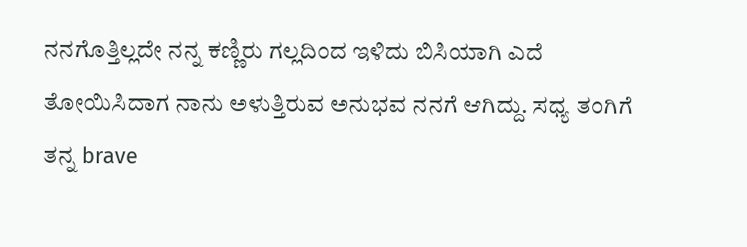ನನಗೊತ್ತಿಲ್ಲದೇ ನನ್ನ ಕಣ್ಣಿರು ಗಲ್ಲದಿಂದ ಇಳಿದು ಬಿಸಿಯಾಗಿ ಎದೆ ತೋಯಿಸಿದಾಗ ನಾನು ಅಳುತ್ತಿರುವ ಅನುಭವ ನನಗೆ ಆಗಿದ್ದು. ಸಧ್ಯ ತಂಗಿಗೆ ತನ್ನ brave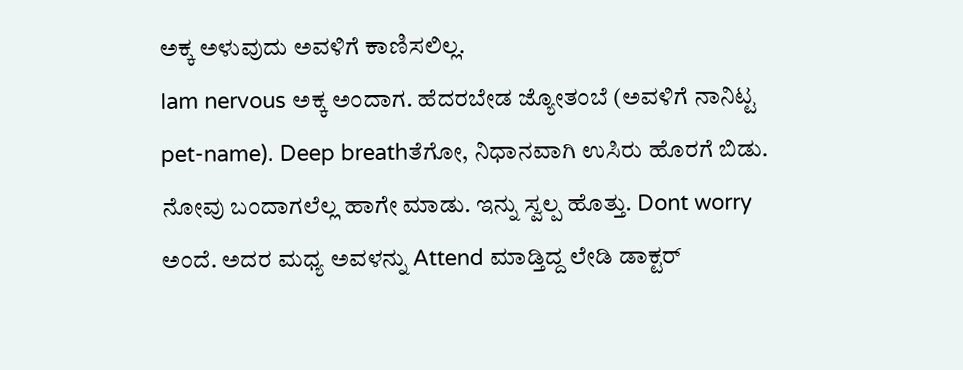ಅಕ್ಕ ಅಳುವುದು ಅವಳಿಗೆ ಕಾಣಿಸಲಿಲ್ಲ.
Iam nervous ಅಕ್ಕ ಅಂದಾಗ. ಹೆದರಬೇಡ ಜ್ಯೋತಂಬೆ (ಅವಳಿಗೆ ನಾನಿಟ್ಟ pet-name). Deep breathತೆಗೋ, ನಿಧಾನವಾಗಿ ಉಸಿರು ಹೊರಗೆ ಬಿಡು. ನೋವು ಬಂದಾಗಲೆಲ್ಲ ಹಾಗೇ ಮಾಡು. ಇನ್ನು ಸ್ವಲ್ಪ ಹೊತ್ತು. Dont worry ಅಂದೆ. ಅದರ ಮಧ್ಯ ಅವಳನ್ನು Attend ಮಾಡ್ತಿದ್ದ ಲೇಡಿ ಡಾಕ್ಟರ್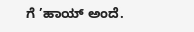ಗೆ ’ಹಾಯ್ ಅಂದೆ.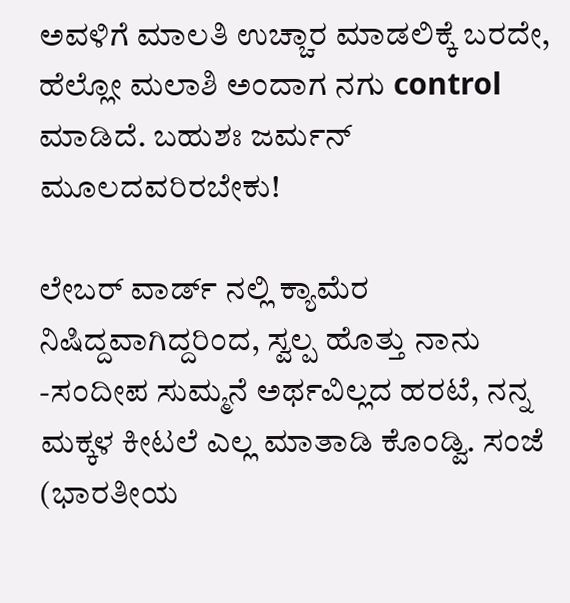ಅವಳಿಗೆ ಮಾಲತಿ ಉಚ್ಚಾರ ಮಾಡಲಿಕ್ಕೆ ಬರದೇ, ಹೆಲ್ಲೋ ಮಲಾಶಿ ಅಂದಾಗ ನಗು control ಮಾಡಿದೆ. ಬಹುಶಃ ಜರ್ಮನ್ ಮೂಲದವರಿರಬೇಕು!

ಲೇಬರ್ ವಾರ್ಡ್ ನಲ್ಲಿ ಕ್ಯಾಮೆರ ನಿಷಿದ್ದವಾಗಿದ್ದರಿಂದ, ಸ್ವಲ್ಪ ಹೊತ್ತು ನಾನು -ಸಂದೀಪ ಸುಮ್ಮನೆ ಅರ್ಥವಿಲ್ಲದ ಹರಟೆ, ನನ್ನ ಮಕ್ಕಳ ಕೀಟಲೆ ಎಲ್ಲ ಮಾತಾಡಿ ಕೊಂಡ್ವಿ. ಸಂಜೆ (ಭಾರತೀಯ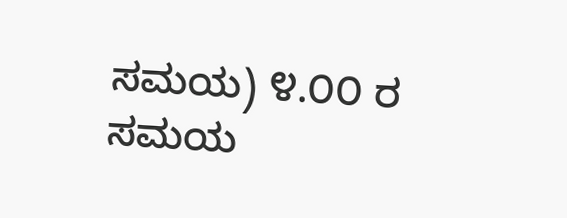ಸಮಯ) ೪.೦೦ ರ ಸಮಯ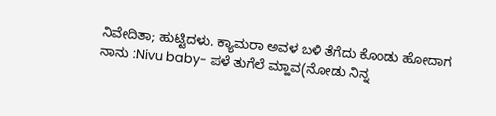ನಿವೇದಿತಾ; ಹುಟ್ಟಿದಳು. ಕ್ಯಾಮರಾ ಅವಳ ಬಳಿ ತೆಗೆದು ಕೊಂಡು ಹೋದಾಗ ನಾನು :Nivu baby- ಪಳೆ ತುಗೆಲೆ ಮ್ಹಾವ(ನೋಡು ನಿನ್ನ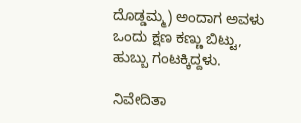ದೊಡ್ಡಮ್ಮ) ಅಂದಾಗ ಅವಳು ಒಂದು ಕ್ಷಣ ಕಣ್ಣು ಬಿಟ್ಟು, ಹುಬ್ಬು ಗಂಟಕ್ಕಿದ್ದಳು.

ನಿವೇದಿತಾ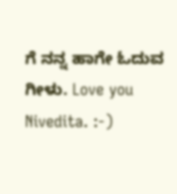ಗೆ ನನ್ನ ಹಾಗೇ ಓದುವ ಗೀಳು. Love you Nivedita. :-)